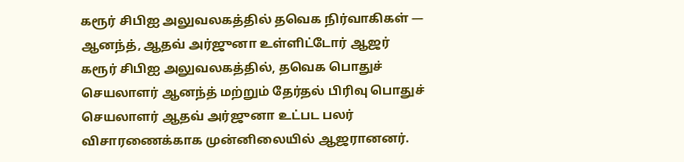கரூர் சிபிஐ அலுவலகத்தில் தவெக நிர்வாகிகள் — ஆனந்த், ஆதவ் அர்ஜுனா உள்ளிட்டோர் ஆஜர்
கரூர் சிபிஐ அலுவலகத்தில், தவெக பொதுச் செயலாளர் ஆனந்த் மற்றும் தேர்தல் பிரிவு பொதுச் செயலாளர் ஆதவ் அர்ஜுனா உட்பட பலர் விசாரணைக்காக முன்னிலையில் ஆஜரானனர்.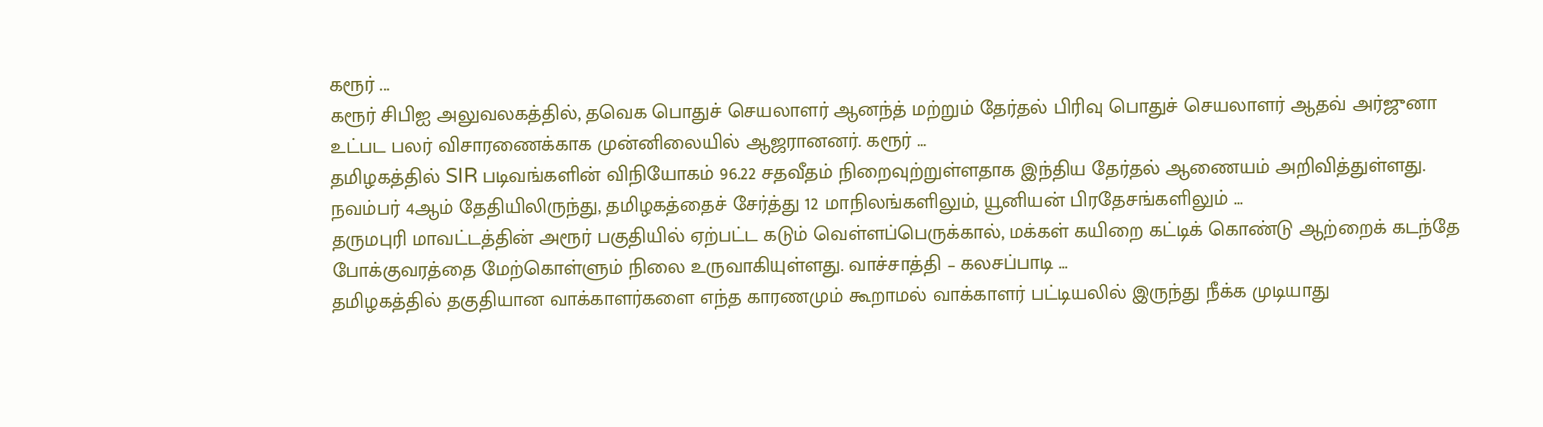கரூர் ...
கரூர் சிபிஐ அலுவலகத்தில், தவெக பொதுச் செயலாளர் ஆனந்த் மற்றும் தேர்தல் பிரிவு பொதுச் செயலாளர் ஆதவ் அர்ஜுனா உட்பட பலர் விசாரணைக்காக முன்னிலையில் ஆஜரானனர். கரூர் ...
தமிழகத்தில் SIR படிவங்களின் விநியோகம் 96.22 சதவீதம் நிறைவுற்றுள்ளதாக இந்திய தேர்தல் ஆணையம் அறிவித்துள்ளது. நவம்பர் 4ஆம் தேதியிலிருந்து, தமிழகத்தைச் சேர்த்து 12 மாநிலங்களிலும், யூனியன் பிரதேசங்களிலும் ...
தருமபுரி மாவட்டத்தின் அரூர் பகுதியில் ஏற்பட்ட கடும் வெள்ளப்பெருக்கால், மக்கள் கயிறை கட்டிக் கொண்டு ஆற்றைக் கடந்தே போக்குவரத்தை மேற்கொள்ளும் நிலை உருவாகியுள்ளது. வாச்சாத்தி – கலசப்பாடி ...
தமிழகத்தில் தகுதியான வாக்காளர்களை எந்த காரணமும் கூறாமல் வாக்காளர் பட்டியலில் இருந்து நீக்க முடியாது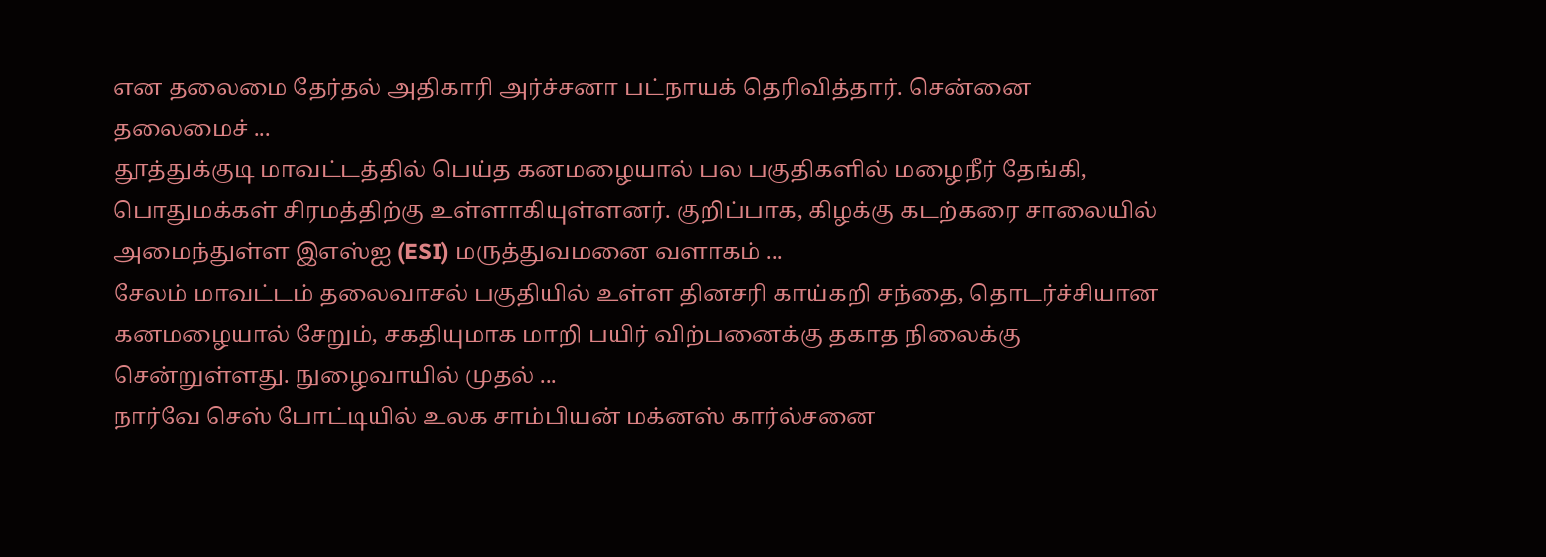என தலைமை தேர்தல் அதிகாரி அர்ச்சனா பட்நாயக் தெரிவித்தார். சென்னை தலைமைச் ...
தூத்துக்குடி மாவட்டத்தில் பெய்த கனமழையால் பல பகுதிகளில் மழைநீர் தேங்கி, பொதுமக்கள் சிரமத்திற்கு உள்ளாகியுள்ளனர். குறிப்பாக, கிழக்கு கடற்கரை சாலையில் அமைந்துள்ள இஎஸ்ஐ (ESI) மருத்துவமனை வளாகம் ...
சேலம் மாவட்டம் தலைவாசல் பகுதியில் உள்ள தினசரி காய்கறி சந்தை, தொடர்ச்சியான கனமழையால் சேறும், சகதியுமாக மாறி பயிர் விற்பனைக்கு தகாத நிலைக்கு சென்றுள்ளது. நுழைவாயில் முதல் ...
நார்வே செஸ் போட்டியில் உலக சாம்பியன் மக்னஸ் கார்ல்சனை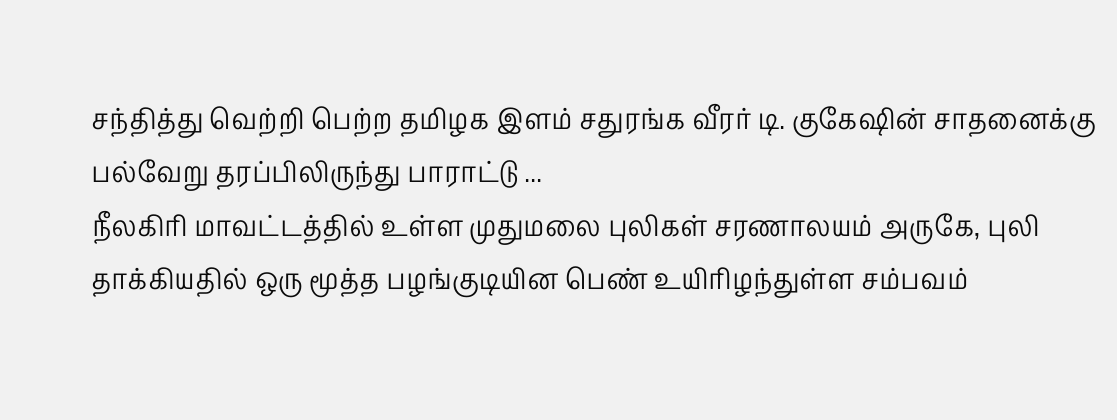சந்தித்து வெற்றி பெற்ற தமிழக இளம் சதுரங்க வீரர் டி. குகேஷின் சாதனைக்கு பல்வேறு தரப்பிலிருந்து பாராட்டு ...
நீலகிரி மாவட்டத்தில் உள்ள முதுமலை புலிகள் சரணாலயம் அருகே, புலி தாக்கியதில் ஒரு மூத்த பழங்குடியின பெண் உயிரிழந்துள்ள சம்பவம்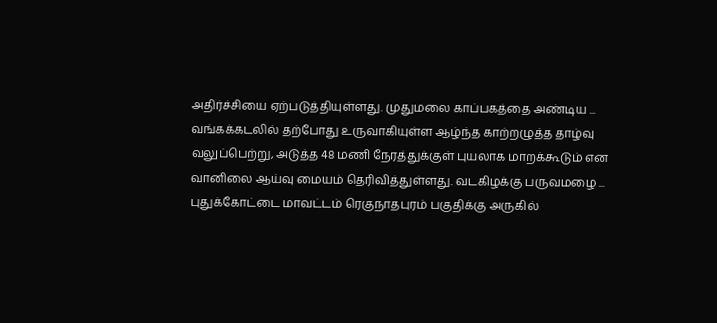அதிர்ச்சியை ஏற்படுத்தியுள்ளது. முதுமலை காப்பகத்தை அண்டிய ...
வங்கக்கடலில் தற்போது உருவாகியுள்ள ஆழ்ந்த காற்றழுத்த தாழ்வு வலுப்பெற்று, அடுத்த 48 மணி நேரத்துக்குள் புயலாக மாறக்கூடும் என வானிலை ஆய்வு மையம் தெரிவித்துள்ளது. வடகிழக்கு பருவமழை ...
புதுக்கோட்டை மாவட்டம் ரெகுநாதபுரம் பகுதிக்கு அருகில்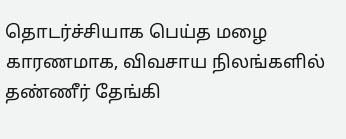தொடர்ச்சியாக பெய்த மழை காரணமாக, விவசாய நிலங்களில் தண்ணீர் தேங்கி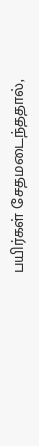பயிர்கள் சேதமடைந்ததால்,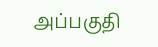அப்பகுதி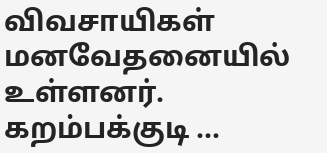விவசாயிகள் மனவேதனையில் உள்ளனர். கறம்பக்குடி ...